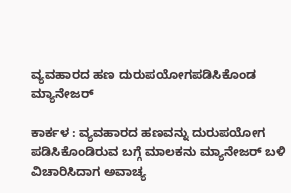ವ್ಯವಹಾರದ ಹಣ ದುರುಪಯೋಗಪಡಿಸಿಕೊಂಡ ಮ್ಯಾನೇಜರ್

ಕಾರ್ಕಳ : ವ್ಯವಹಾರದ ಹಣವನ್ನು ದುರುಪಯೋಗ ಪಡಿಸಿಕೊಂಡಿರುವ ಬಗ್ಗೆ ಮಾಲಕನು ಮ್ಯಾನೇಜರ್‌ ಬಳಿ ವಿಚಾರಿಸಿದಾಗ ಅವಾಚ್ಯ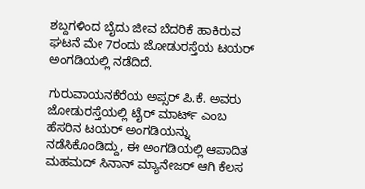ಶಬ್ದಗಳಿಂದ ಬೈದು ಜೀವ ಬೆದರಿಕೆ ಹಾಕಿರುವ ಘಟನೆ ಮೇ 7ರಂದು ಜೋಡುರಸ್ತೆಯ ಟಯರ್ ಅಂಗಡಿಯಲ್ಲಿ ನಡೆದಿದೆ.

ಗುರುವಾಯನಕೆರೆಯ ಅಪ್ಸರ್‌ ಪಿ.ಕೆ. ಅವರು ಜೋಡುರಸ್ತೆಯಲ್ಲಿ ಟೈರ್‌ ಮಾರ್ಟ್‌ ಎಂಬ ಹೆಸರಿನ ಟಯರ್ ಅಂಗಡಿಯನ್ನು ನಡೆಸಿಕೊಂಡಿದ್ದು, ಈ ಅಂಗಡಿಯಲ್ಲಿ ಆಪಾದಿತ ಮಹಮದ್‌ ಸಿನಾನ್‌ ಮ್ಯಾನೇಜರ್‌ ಆಗಿ ಕೆಲಸ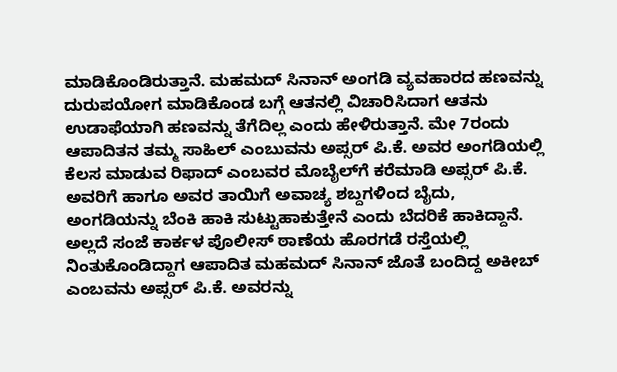ಮಾಡಿಕೊಂಡಿರುತ್ತಾನೆ. ಮಹಮದ್‌ ಸಿನಾನ್‌ ಅಂಗಡಿ ವ್ಯವಹಾರದ ಹಣವನ್ನು ದುರುಪಯೋಗ ಮಾಡಿಕೊಂಡ ಬಗ್ಗೆ ಆತನಲ್ಲಿ ವಿಚಾರಿಸಿದಾಗ ಆತನು ಉಡಾಫೆಯಾಗಿ ಹಣವನ್ನು ತೆಗೆದಿಲ್ಲ ಎಂದು ಹೇಳಿರುತ್ತಾನೆ. ಮೇ 7ರಂದು ಆಪಾದಿತನ ತಮ್ಮ ಸಾಹಿಲ್‌ ಎಂಬುವನು ಅಪ್ಸರ್‌ ಪಿ.ಕೆ. ಅವರ ಅಂಗಡಿಯಲ್ಲಿ ಕೆಲಸ ಮಾಡುವ ರಿಫಾದ್‌ ಎಂಬವರ ಮೊಬೈಲ್‌ಗೆ ಕರೆಮಾಡಿ ಅಪ್ಸರ್‌ ಪಿ.ಕೆ. ಅವರಿಗೆ ಹಾಗೂ ಅವರ ತಾಯಿಗೆ ಅವಾಚ್ಯ ಶಬ್ದಗಳಿಂದ ಬೈದು, ಅಂಗಡಿಯನ್ನು ಬೆಂಕಿ ಹಾಕಿ ಸುಟ್ಟುಹಾಕುತ್ತೇನೆ ಎಂದು ಬೆದರಿಕೆ ಹಾಕಿದ್ದಾನೆ. ಅಲ್ಲದೆ ಸಂಜೆ ಕಾರ್ಕಳ ಪೊಲೀಸ್‌ ಠಾಣೆಯ ಹೊರಗಡೆ ರಸ್ತೆಯಲ್ಲಿ ನಿಂತುಕೊಂಡಿದ್ದಾಗ ಆಪಾದಿತ ಮಹಮದ್‌ ಸಿನಾನ್‌ ಜೊತೆ ಬಂದಿದ್ದ ಅಕೀಬ್‌ ಎಂಬವನು ಅಪ್ಸರ್‌ ಪಿ.ಕೆ. ಅವರನ್ನು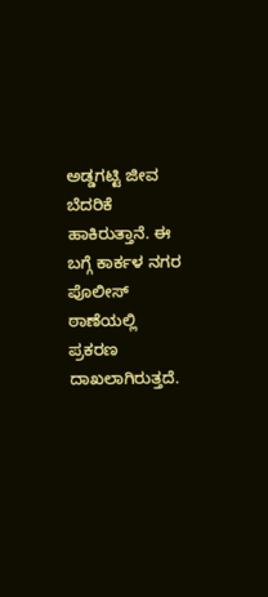ಅಡ್ಡಗಟ್ಟಿ ಜೀವ ಬೆದರಿಕೆ ಹಾಕಿರುತ್ತಾನೆ. ಈ ಬಗ್ಗೆ ಕಾರ್ಕಳ ನಗರ ಪೊಲೀಸ್ ಠಾಣೆಯಲ್ಲಿ ಪ್ರಕರಣ ದಾಖಲಾಗಿರುತ್ತದೆ.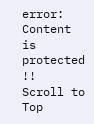error: Content is protected !!
Scroll to Top